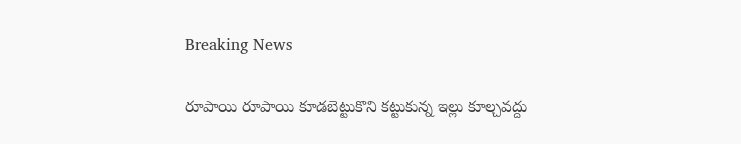Breaking News

రూపాయి రూపాయి కూడబెట్టుకొని కట్టుకున్న ఇల్లు కూల్చవద్దు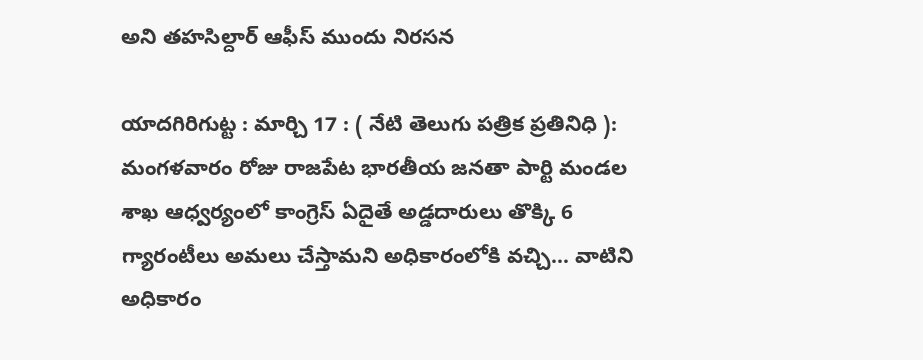అని తహసిల్దార్ ఆఫీస్ ముందు నిరసన

యాదగిరిగుట్ట : మార్చి 17 : ( నేటి తెలుగు పత్రిక ప్రతినిధి ): మంగళవారం రోజు రాజపేట భారతీయ జనతా పార్టి మండల శాఖ ఆధ్వర్యంలో కాంగ్రెస్ ఏదైతే అడ్డదారులు తొక్కి 6 గ్యారంటీలు అమలు చేస్తామని అధికారంలోకి వచ్చి… వాటిని అధికారం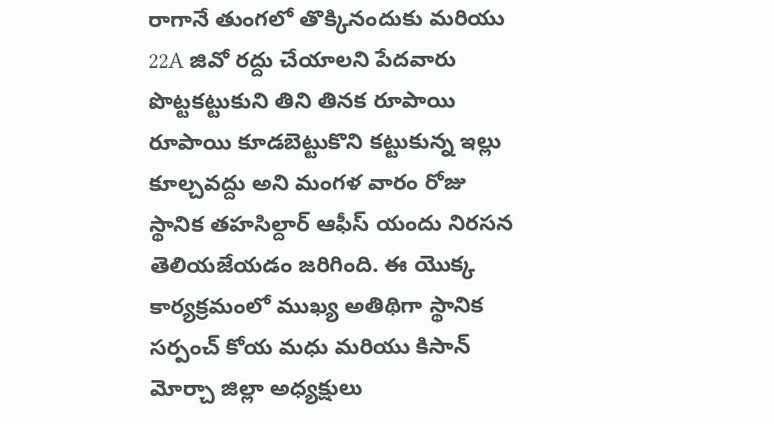రాగానే తుంగలో తొక్కినందుకు మరియు 22A జివో రద్దు చేయాలని పేదవారు పొట్టకట్టుకుని తిని తినక రూపాయి రూపాయి కూడబెట్టుకొని కట్టుకున్న ఇల్లు కూల్చవద్దు అని మంగళ వారం రోజు స్థానిక తహసిల్దార్ ఆఫీస్ యందు నిరసన తెలియజేయడం జరిగింది. ఈ యొక్క కార్యక్రమంలో ముఖ్య అతిథిగా స్థానిక సర్పంచ్ కోయ మధు మరియు కిసాన్ మోర్చా జిల్లా అధ్యక్షులు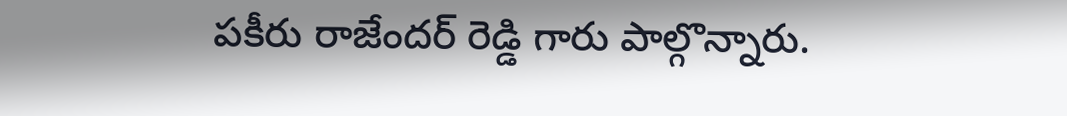పకీరు రాజేందర్ రెడ్డి గారు పాల్గొన్నారు.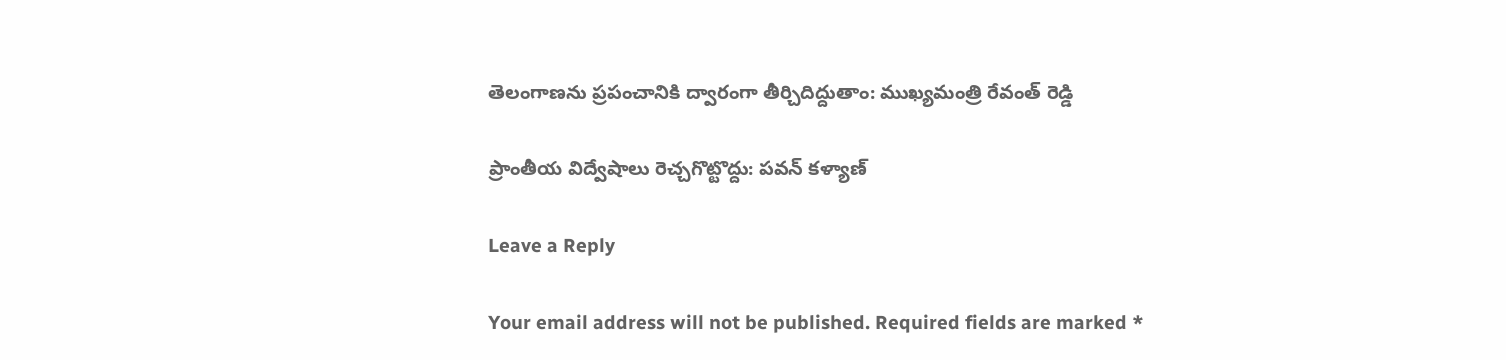తెలంగాణను ప్రపంచానికి ద్వారంగా తీర్చిదిద్దుతాం: ముఖ్యమంత్రి రేవంత్ రెడ్డి

ప్రాంతీయ విద్వేషాలు రెచ్చగొట్టొద్దు: పవన్ కళ్యాణ్

Leave a Reply

Your email address will not be published. Required fields are marked *